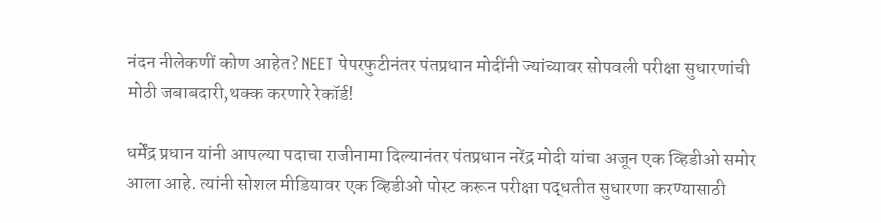नंदन नीलेकणीं कोण आहेत? NEET पेपरफुटीनंतर पंतप्रधान मोदींनी ज्यांच्यावर सोपवली परीक्षा सुधारणांची मोठी जबाबदारी,थक्क करणारे रेकॉर्ड!

धर्मेंद्र प्रधान यांनी आपल्या पदाचा राजीनामा दिल्यानंतर पंतप्रधान नरेंद्र मोदी यांचा अजून एक व्हिडीओ समोर आला आहे. त्यांनी सोशल मीडियावर एक व्हिडीओ पोस्ट करून परीक्षा पद्धतीत सुधारणा करण्यासाठी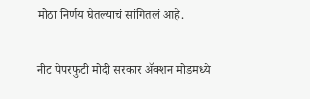मोठा निर्णय घेतल्याचं सांगितलं आहे.

नीट पेपरफुटी मोदी सरकार ॲक्शन मोडमध्ये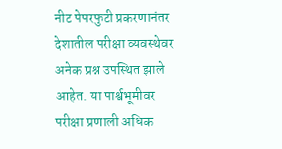नीट पेपरफुटी प्रकरणानंतर देशातील परीक्षा व्यवस्थेवर अनेक प्रश्न उपस्थित झाले आहेत. या पार्श्वभूमीवर परीक्षा प्रणाली अधिक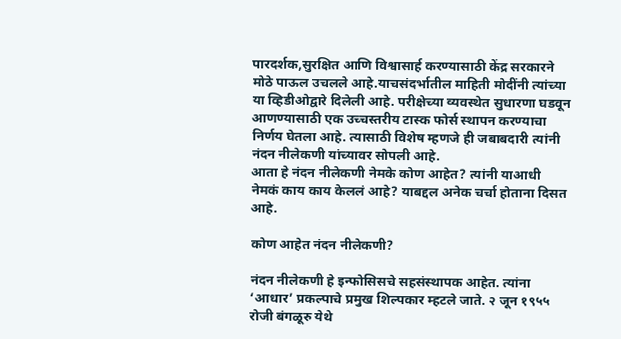पारदर्शक,सुरक्षित आणि विश्वासार्ह करण्यासाठी केंद्र सरकारने मोठे पाऊल उचलले आहे.याचसंदर्भातील माहिती मोदींनी त्यांच्या या व्हिडीओद्वारे दिलेली आहे. परीक्षेच्या व्यवस्थेत सुधारणा घडवून आणण्यासाठी एक उच्चस्तरीय टास्क फोर्स स्थापन करण्याचा निर्णय घेतला आहे. त्यासाठी विशेष म्हणजे ही जबाबदारी त्यांनी नंदन नीलेकणी यांच्यावर सोपली आहे.
आता हे नंदन नीलेकणी नेमके कोण आहेत? त्यांनी याआधी नेमकं काय काय केललं आहे? याबद्दल अनेक चर्चा होताना दिसत आहे.

कोण आहेत नंदन नीलेकणी?

नंदन नीलेकणी हे इन्फोसिसचे सहसंस्थापक आहेत. त्यांना ‘आधार’ प्रकल्पाचे प्रमुख शिल्पकार म्हटले जाते. २ जून १९५५ रोजी बंगळूरु येथे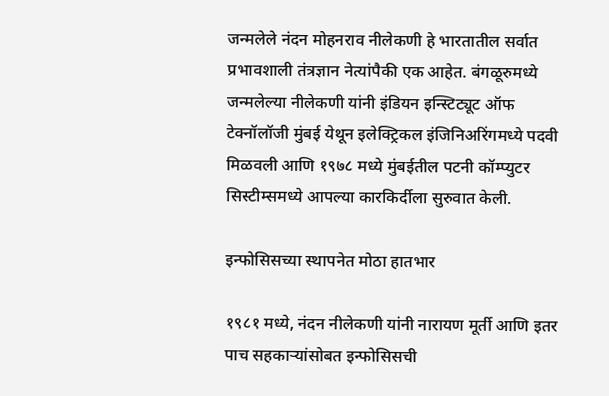जन्मलेले नंदन मोहनराव नीलेकणी हे भारतातील सर्वात प्रभावशाली तंत्रज्ञान नेत्यांपैकी एक आहेत. बंगळूरुमध्ये जन्मलेल्या नीलेकणी यांनी इंडियन इन्स्टिट्यूट ऑफ टेक्नॉलॉजी मुंबई येथून इलेक्ट्रिकल इंजिनिअरिंगमध्ये पदवी मिळवली आणि १९७८ मध्ये मुंबईतील पटनी कॉम्प्युटर सिस्टीम्समध्ये आपल्या कारकिर्दीला सुरुवात केली.

इन्फोसिसच्या स्थापनेत मोठा हातभार

१९८१ मध्ये, नंदन नीलेकणी यांनी नारायण मूर्ती आणि इतर पाच सहकाऱ्यांसोबत इन्फोसिसची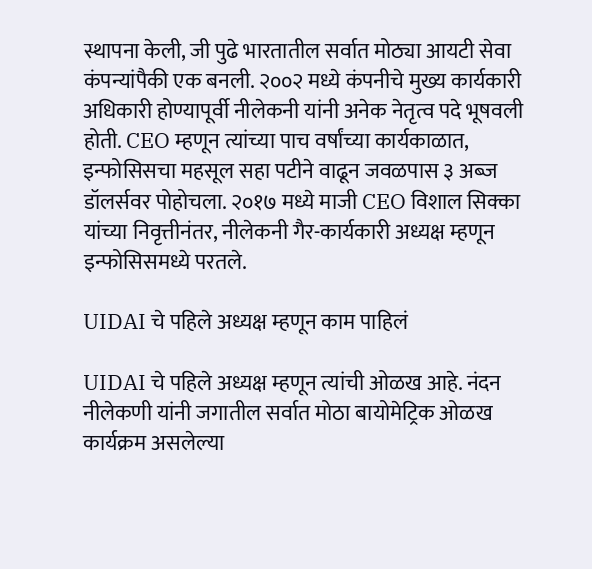स्थापना केली, जी पुढे भारतातील सर्वात मोठ्या आयटी सेवा कंपन्यांपैकी एक बनली. २००२ मध्ये कंपनीचे मुख्य कार्यकारी अधिकारी होण्यापूर्वी नीलेकनी यांनी अनेक नेतृत्व पदे भूषवली होती. CEO म्हणून त्यांच्या पाच वर्षांच्या कार्यकाळात, इन्फोसिसचा महसूल सहा पटीने वाढून जवळपास ३ अब्ज डॉलर्सवर पोहोचला. २०१७ मध्ये माजी CEO विशाल सिक्का यांच्या निवृत्तीनंतर, नीलेकनी गैर-कार्यकारी अध्यक्ष म्हणून इन्फोसिसमध्ये परतले.

UIDAI चे पहिले अध्यक्ष म्हणून काम पाहिलं

UIDAI चे पहिले अध्यक्ष म्हणून त्यांची ओळख आहे. नंदन नीलेकणी यांनी जगातील सर्वात मोठा बायोमेट्रिक ओळख कार्यक्रम असलेल्या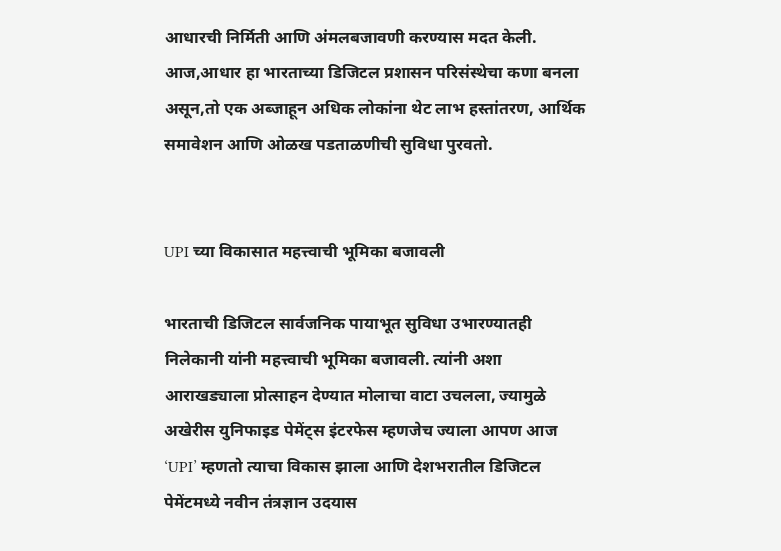आधारची निर्मिती आणि अंमलबजावणी करण्यास मदत केली. आज,आधार हा भारताच्या डिजिटल प्रशासन परिसंस्थेचा कणा बनला असून,तो एक अब्जाहून अधिक लोकांना थेट लाभ हस्तांतरण, आर्थिक समावेशन आणि ओळख पडताळणीची सुविधा पुरवतो.


UPI च्या विकासात महत्त्वाची भूमिका बजावली

भारताची डिजिटल सार्वजनिक पायाभूत सुविधा उभारण्यातही निलेकानी यांनी महत्त्वाची भूमिका बजावली. त्यांनी अशा आराखड्याला प्रोत्साहन देण्यात मोलाचा वाटा उचलला, ज्यामुळे अखेरीस युनिफाइड पेमेंट्स इंटरफेस म्हणजेच ज्याला आपण आज ‘UPI’ म्हणतो त्याचा विकास झाला आणि देशभरातील डिजिटल पेमेंटमध्ये नवीन तंत्रज्ञान उदयास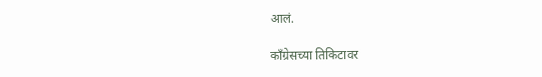आलं.

काँग्रेसच्या तिकिटावर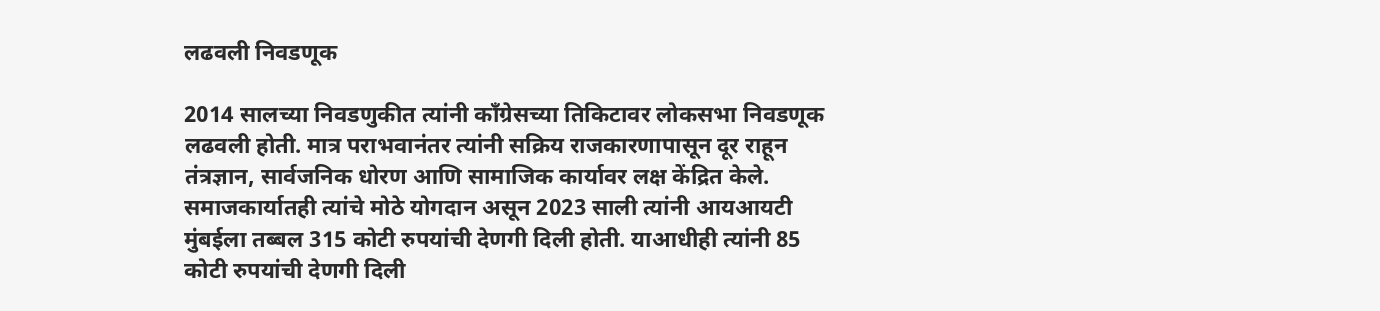लढवली निवडणूक

2014 सालच्या निवडणुकीत त्यांनी काँग्रेसच्या तिकिटावर लोकसभा निवडणूक लढवली होती. मात्र पराभवानंतर त्यांनी सक्रिय राजकारणापासून दूर राहून तंत्रज्ञान, सार्वजनिक धोरण आणि सामाजिक कार्यावर लक्ष केंद्रित केले. समाजकार्यातही त्यांचे मोठे योगदान असून 2023 साली त्यांनी आयआयटी मुंबईला तब्बल 315 कोटी रुपयांची देणगी दिली होती. याआधीही त्यांनी 85 कोटी रुपयांची देणगी दिली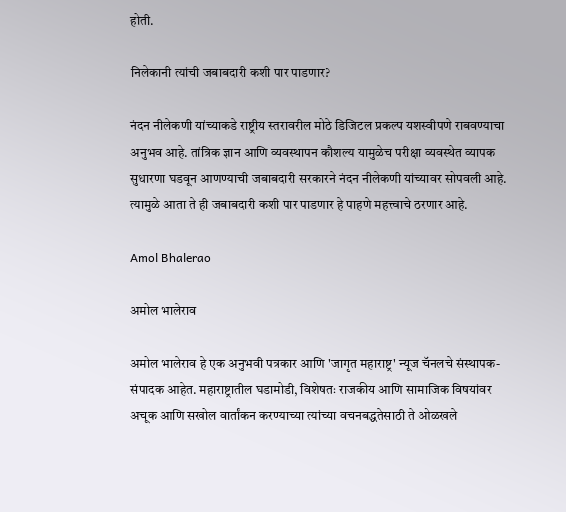होती.

निलेकानी त्यांची जबाबदारी कशी पार पाडणार?

नंदन नीलेकणी यांच्याकडे राष्ट्रीय स्तरावरील मोठे डिजिटल प्रकल्प यशस्वीपणे राबवण्याचा अनुभव आहे. तांत्रिक ज्ञान आणि व्यवस्थापन कौशल्य यामुळेच परीक्षा व्यवस्थेत व्यापक सुधारणा घडवून आणण्याची जबाबदारी सरकारने नंदन नीलेकणी यांच्यावर सोपवली आहे. त्यामुळे आता ते ही जबाबदारी कशी पार पाडणार हे पाहणे महत्त्वाचे ठरणार आहे.

Amol Bhalerao

अमोल भालेराव

अमोल भालेराव हे एक अनुभवी पत्रकार आणि 'जागृत महाराष्ट्र' न्यूज चॅनलचे संस्थापक-संपादक आहेत. महाराष्ट्रातील घडामोडी, विशेषतः राजकीय आणि सामाजिक विषयांवर अचूक आणि सखोल वार्तांकन करण्याच्या त्यांच्या वचनबद्धतेसाठी ते ओळखले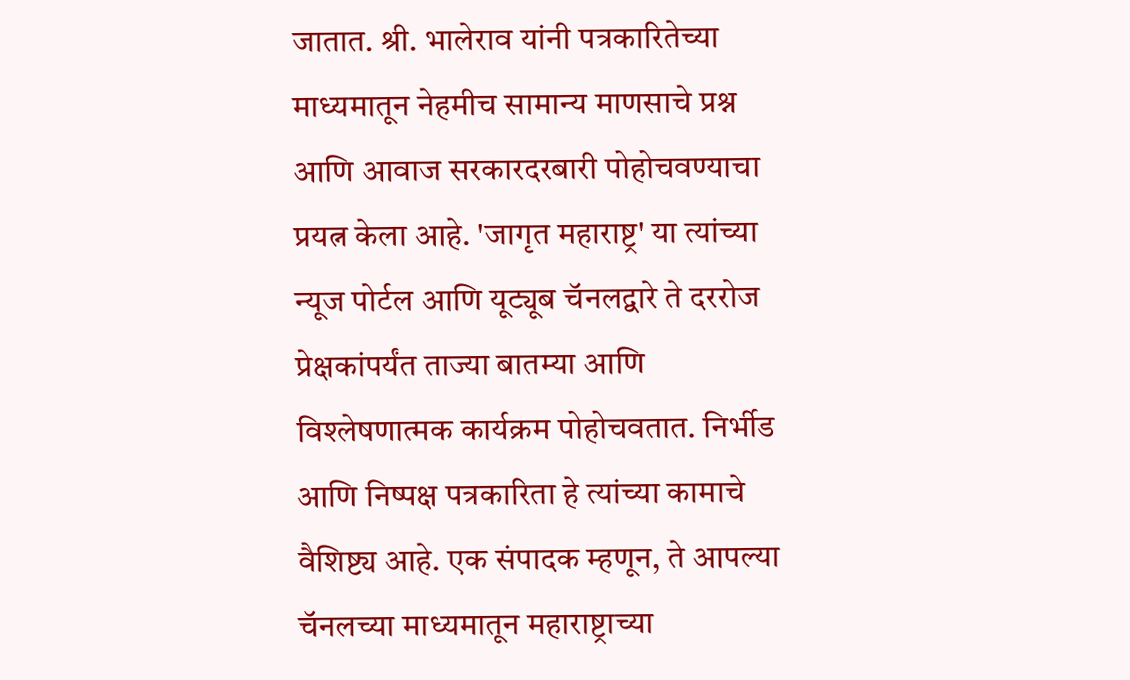जातात. श्री. भालेराव यांनी पत्रकारितेच्या माध्यमातून नेहमीच सामान्य माणसाचे प्रश्न आणि आवाज सरकारदरबारी पोहोचवण्याचा प्रयत्न केला आहे. 'जागृत महाराष्ट्र' या त्यांच्या न्यूज पोर्टल आणि यूट्यूब चॅनलद्वारे ते दररोज प्रेक्षकांपर्यंत ताज्या बातम्या आणि विश्लेषणात्मक कार्यक्रम पोहोचवतात. निर्भीड आणि निष्पक्ष पत्रकारिता हे त्यांच्या कामाचे वैशिष्ट्य आहे. एक संपादक म्हणून, ते आपल्या चॅनलच्या माध्यमातून महाराष्ट्राच्या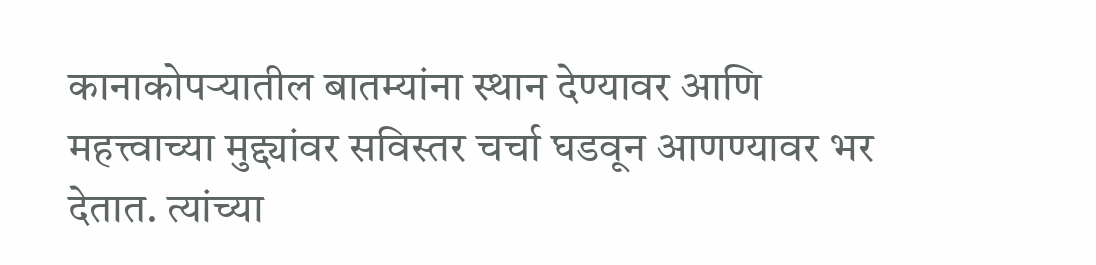कानाकोपऱ्यातील बातम्यांना स्थान देण्यावर आणि महत्त्वाच्या मुद्द्यांवर सविस्तर चर्चा घडवून आणण्यावर भर देतात. त्यांच्या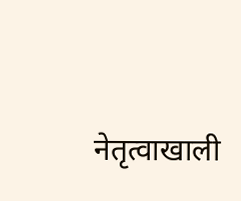नेतृत्वाखाली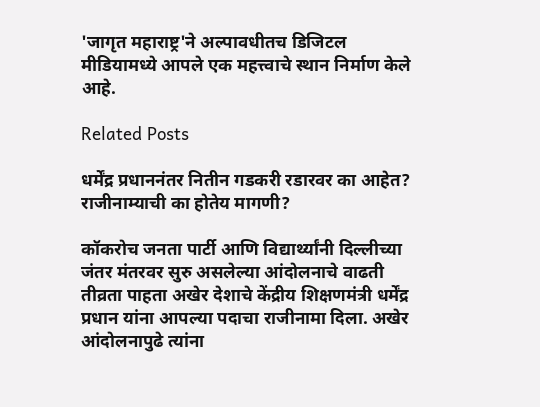'जागृत महाराष्ट्र'ने अल्पावधीतच डिजिटल मीडियामध्ये आपले एक महत्त्वाचे स्थान निर्माण केले आहे.

Related Posts

धर्मेंद्र प्रधाननंतर नितीन गडकरी रडारवर का आहेत? राजीनाम्याची का होतेय मागणी?

कॉकरोच जनता पार्टी आणि विद्यार्थ्यांनी दिल्लीच्या जंतर मंतरवर सुरु असलेल्या आंदोलनाचे वाढती तीव्रता पाहता अखेर देशाचे केंद्रीय शिक्षणमंत्री धर्मेंद्र प्रधान यांना आपल्या पदाचा राजीनामा दिला. अखेर आंदोलनापुढे त्यांना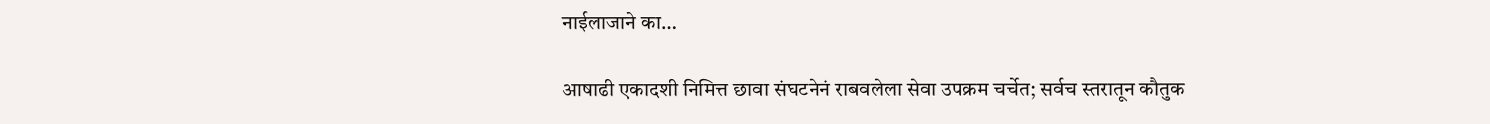नाईलाजाने का…

आषाढी एकादशी निमित्त छावा संघटनेनं राबवलेला सेवा उपक्रम चर्चेत; सर्वच स्तरातून कौतुक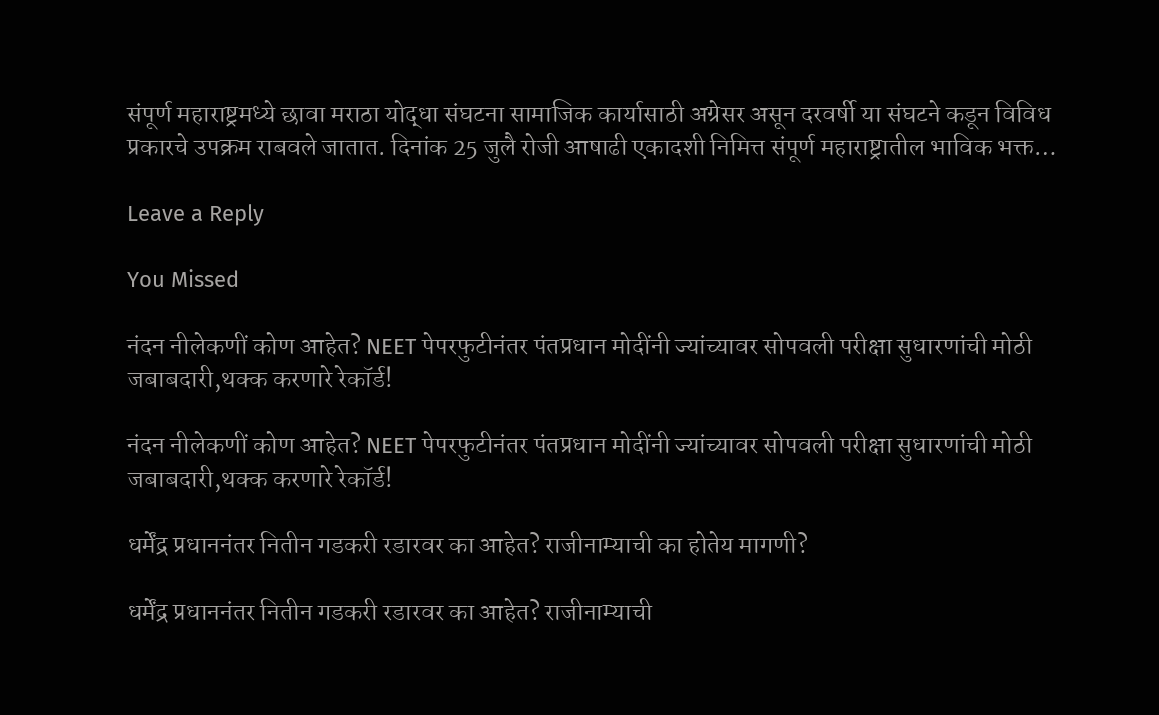संपूर्ण महाराष्ट्रमध्ये छावा मराठा योद्धा संघटना सामाजिक कार्यासाठी अग्रेसर असून दरवर्षी या संघटने कडून विविध प्रकारचे उपक्रम राबवले जातात. दिनांक 25 जुलै रोजी आषाढी एकादशी निमित्त संपूर्ण महाराष्ट्रातील भाविक भक्त…

Leave a Reply

You Missed

नंदन नीलेकणीं कोण आहेत? NEET पेपरफुटीनंतर पंतप्रधान मोदींनी ज्यांच्यावर सोपवली परीक्षा सुधारणांची मोठी जबाबदारी,थक्क करणारे रेकॉर्ड!

नंदन नीलेकणीं कोण आहेत? NEET पेपरफुटीनंतर पंतप्रधान मोदींनी ज्यांच्यावर सोपवली परीक्षा सुधारणांची मोठी जबाबदारी,थक्क करणारे रेकॉर्ड!

धर्मेंद्र प्रधाननंतर नितीन गडकरी रडारवर का आहेत? राजीनाम्याची का होतेय मागणी?

धर्मेंद्र प्रधाननंतर नितीन गडकरी रडारवर का आहेत? राजीनाम्याची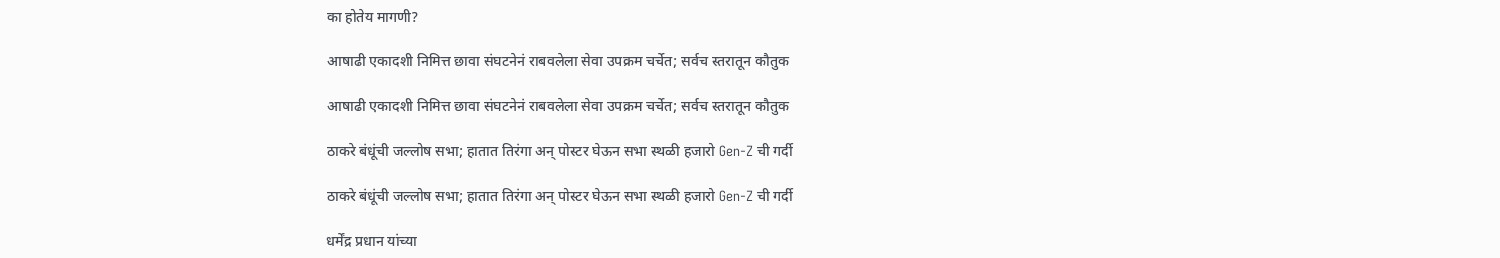का होतेय मागणी?

आषाढी एकादशी निमित्त छावा संघटनेनं राबवलेला सेवा उपक्रम चर्चेत; सर्वच स्तरातून कौतुक

आषाढी एकादशी निमित्त छावा संघटनेनं राबवलेला सेवा उपक्रम चर्चेत; सर्वच स्तरातून कौतुक

ठाकरे बंधूंची जल्लोष सभा; हातात तिरंगा अन् पोस्टर घेऊन सभा स्थळी हजारो Gen-Z ची गर्दी

ठाकरे बंधूंची जल्लोष सभा; हातात तिरंगा अन् पोस्टर घेऊन सभा स्थळी हजारो Gen-Z ची गर्दी

धर्मेंद्र प्रधान यांच्या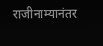राजीनाम्यानंतर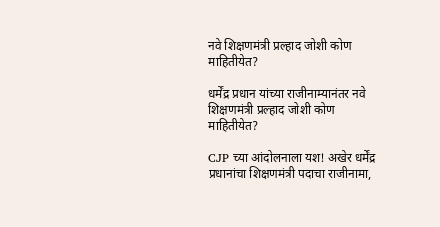नवे शिक्षणमंत्री प्रल्हाद जोशी कोण माहितीयेत?

धर्मेंद्र प्रधान यांच्या राजीनाम्यानंतर नवे शिक्षणमंत्री प्रल्हाद जोशी कोण माहितीयेत?

CJP च्या आंदोलनाला यश! अखेर धर्मेंद्र प्रधानांचा शिक्षणमंत्री पदाचा राजीनामा,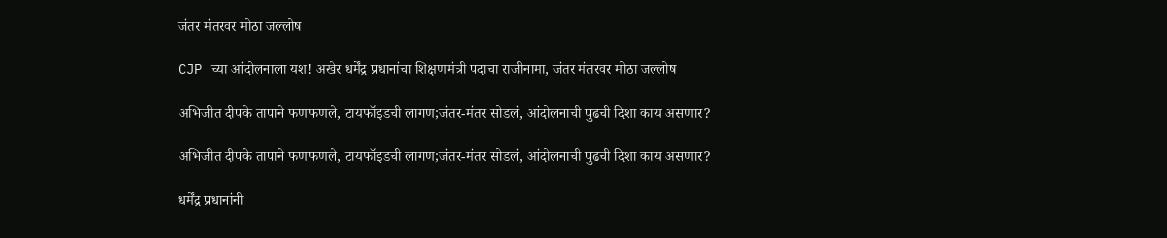जंतर मंतरवर मोठा जल्लोष

CJP च्या आंदोलनाला यश! अखेर धर्मेंद्र प्रधानांचा शिक्षणमंत्री पदाचा राजीनामा, जंतर मंतरवर मोठा जल्लोष

अभिजीत दीपके तापाने फणफणले, टायफॉइडची लागण;जंतर-मंतर सोडलं, आंदोलनाची पुढची दिशा काय असणार?

अभिजीत दीपके तापाने फणफणले, टायफॉइडची लागण;जंतर-मंतर सोडलं, आंदोलनाची पुढची दिशा काय असणार?

धर्मेंद्र प्रधानांनी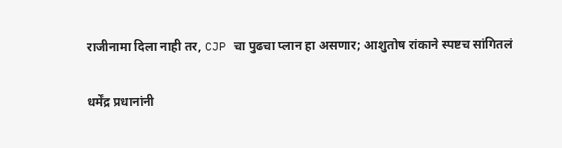राजीनामा दिला नाही तर, CJP चा पुढचा प्लान हा असणार; आशुतोष रांकाने स्पष्टच सांगितलं

धर्मेंद्र प्रधानांनी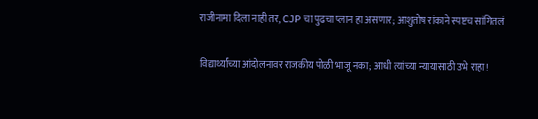राजीनामा दिला नाही तर, CJP चा पुढचा प्लान हा असणार; आशुतोष रांकाने स्पष्टच सांगितलं

विद्यार्थ्यांच्या आंदोलनावर राजकीय पोळी भाजू नका; आधी त्यांच्या न्यायासाठी उभे राहा!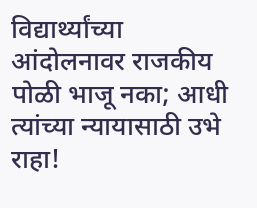विद्यार्थ्यांच्या आंदोलनावर राजकीय पोळी भाजू नका; आधी त्यांच्या न्यायासाठी उभे राहा!